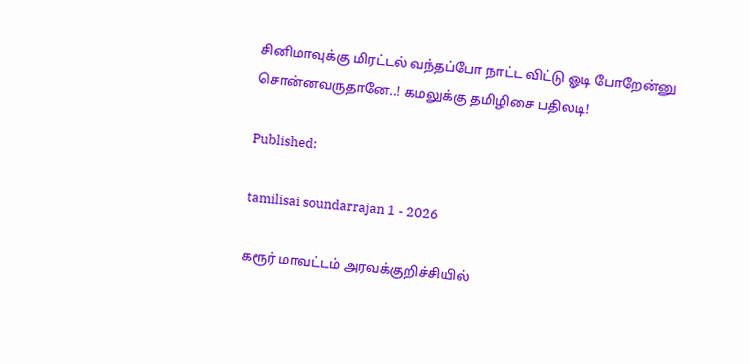சினிமாவுக்கு மிரட்டல் வந்தப்போ நாட்ட விட்டு ஓடி போறேன்னு சொன்னவருதானே..! கமலுக்கு தமிழிசை பதிலடி!

Published:

tamilisai soundarrajan 1 - 2026

கரூர் மாவட்டம் அரவக்குறிச்சியில்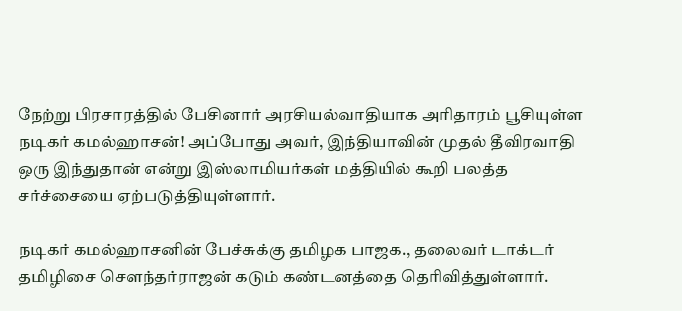நேற்று பிரசாரத்தில் பேசினார் அரசியல்வாதியாக அரிதாரம் பூசியுள்ள நடிகர் கமல்ஹாசன்! அப்போது அவர், இந்தியாவின் முதல் தீவிரவாதி ஒரு இந்துதான் என்று இஸ்லாமியர்கள் மத்தியில் கூறி பலத்த சர்ச்சையை ஏற்படுத்தியுள்ளார்.

நடிகர் கமல்ஹாசனின் பேச்சுக்கு தமிழக பாஜக., தலைவர் டாக்டர் தமிழிசை சௌந்தர்ராஜன் கடும் கண்டனத்தை தெரிவித்துள்ளார்.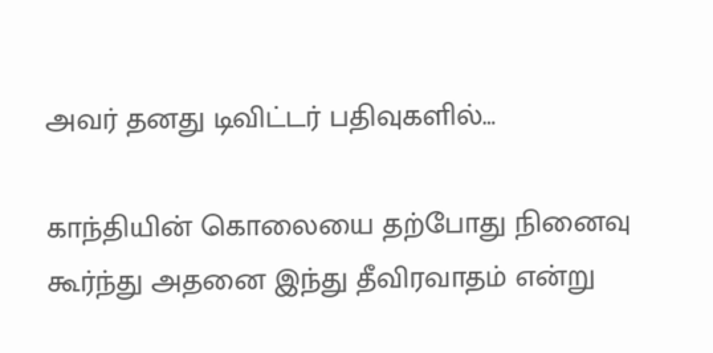அவர் தனது டிவிட்டர் பதிவுகளில்…

காந்தியின் கொலையை தற்போது நினைவு கூர்ந்து அதனை இந்து தீவிரவாதம் என்று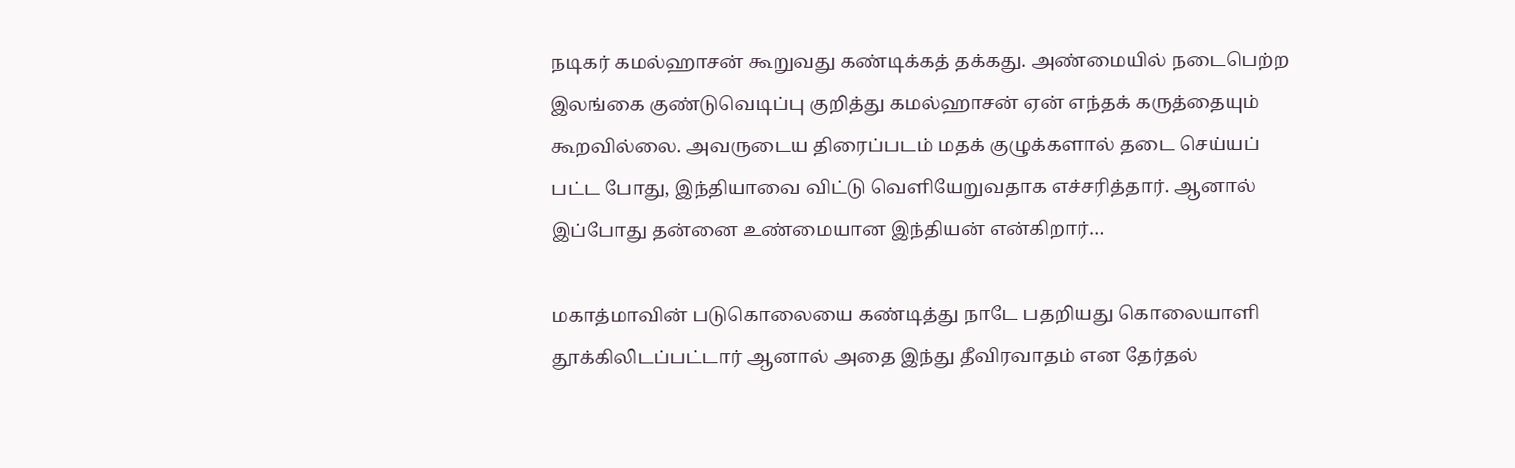நடிகர் கமல்ஹாசன் கூறுவது கண்டிக்கத் தக்கது. அண்மையில் நடைபெற்ற இலங்கை குண்டுவெடிப்பு குறித்து கமல்ஹாசன் ஏன் எந்தக் கருத்தையும் கூறவில்லை. அவருடைய திரைப்படம் மதக் குழுக்களால் தடை செய்யப் பட்ட போது, இந்தியாவை விட்டு வெளியேறுவதாக எச்சரித்தார். ஆனால் இப்போது தன்னை உண்மையான இந்தியன் என்கிறார்…

மகாத்மாவின் படுகொலையை கண்டித்து நாடே பதறியது கொலையாளி தூக்கிலிடப்பட்டார் ஆனால் அதை இந்து தீவிரவாதம் என தேர்தல்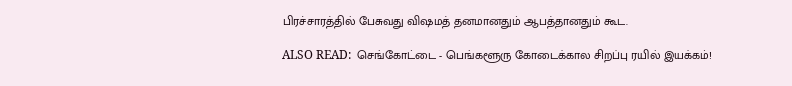பிரச்சாரத்தில் பேசுவது விஷமத் தனமானதும் ஆபத்தானதும் கூட.

ALSO READ:  செங்கோட்டை - பெங்களூரு கோடைக்கால சிறப்பு ரயில் இயக்கம்!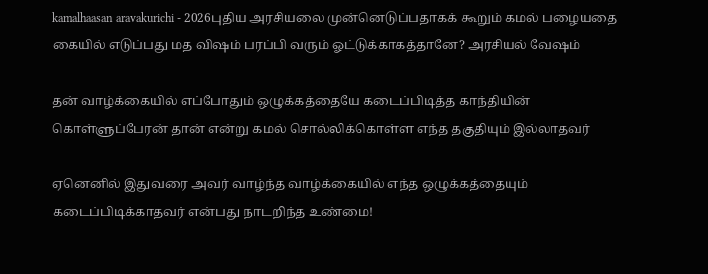kamalhaasan aravakurichi - 2026புதிய அரசியலை முன்னெடுப்பதாகக் கூறும் கமல் பழையதை கையில் எடுப்பது மத விஷம் பரப்பி வரும் ஓட்டுக்காகத்தானே? அரசியல் வேஷம்

தன் வாழ்க்கையில் எப்போதும் ஒழுக்கத்தையே கடைப்பிடித்த காந்தியின் கொள்ளுப்பேரன் தான் என்று கமல் சொல்லிக்கொள்ள எந்த தகுதியும் இல்லாதவர்

ஏனெனில் இதுவரை அவர் வாழ்ந்த வாழ்க்கையில் எந்த ஒழுக்கத்தையும் கடைப்பிடிக்காதவர் என்பது நாடறிந்த உண்மை!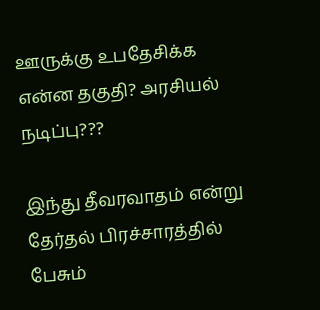ஊருக்கு உபதேசிக்க என்ன தகுதி? அரசியல் நடிப்பு???

இந்து தீவரவாதம் என்று தேர்தல் பிரச்சாரத்தில் பேசும்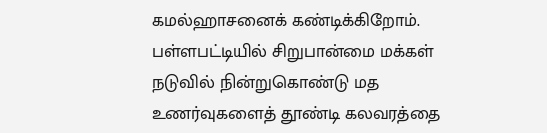கமல்ஹாசனைக் கண்டிக்கிறோம். பள்ளபட்டியில் சிறுபான்மை மக்கள் நடுவில் நின்றுகொண்டு மத உணர்வுகளைத் தூண்டி கலவரத்தை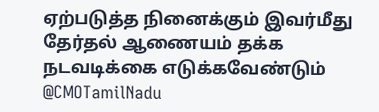ஏற்படுத்த நினைக்கும் இவர்மீது தேர்தல் ஆணையம் தக்க நடவடிக்கை எடுக்கவேண்டும் @CMOTamilNadu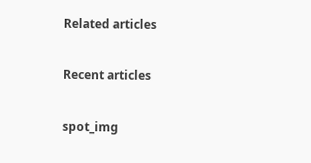Related articles

Recent articles

spot_img